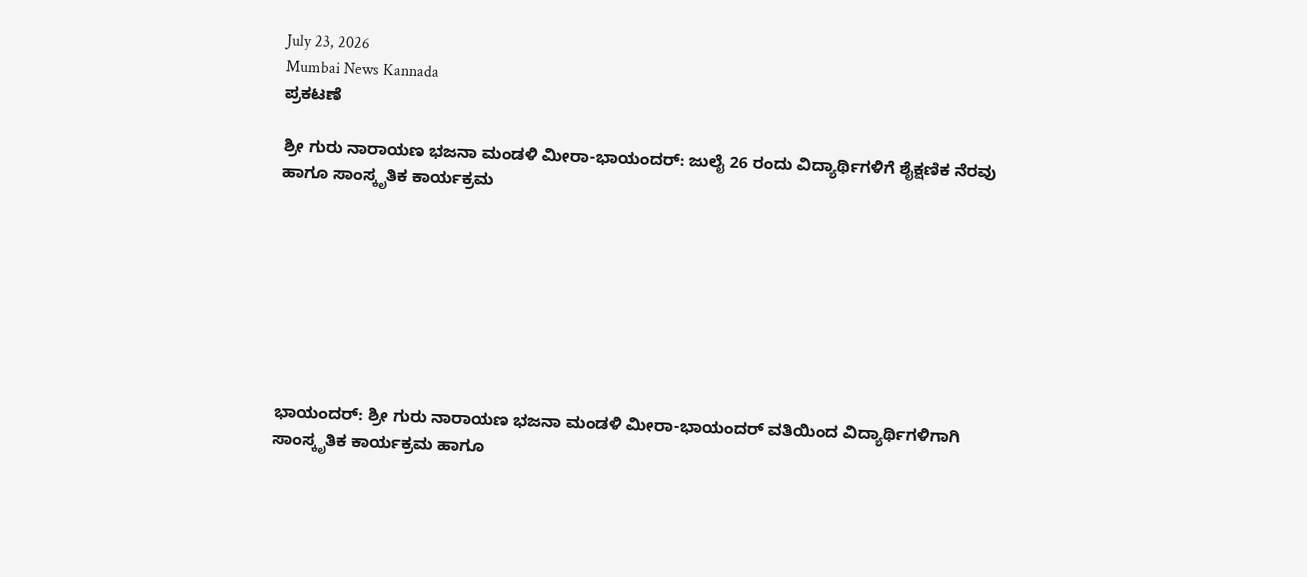July 23, 2026
Mumbai News Kannada
ಪ್ರಕಟಣೆ

ಶ್ರೀ ಗುರು ನಾರಾಯಣ ಭಜನಾ ಮಂಡಳಿ ಮೀರಾ-ಭಾಯಂದರ್: ಜುಲೈ 26 ರಂದು ವಿದ್ಯಾರ್ಥಿಗಳಿಗೆ ಶೈಕ್ಷಣಿಕ ನೆರವು ಹಾಗೂ ಸಾಂಸ್ಕೃತಿಕ ಕಾರ್ಯಕ್ರಮ








ಭಾಯಂದರ್: ಶ್ರೀ ಗುರು ನಾರಾಯಣ ಭಜನಾ ಮಂಡಳಿ ಮೀರಾ-ಭಾಯಂದರ್ ವತಿಯಿಂದ ವಿದ್ಯಾರ್ಥಿಗಳಿಗಾಗಿ ಸಾಂಸ್ಕೃತಿಕ ಕಾರ್ಯಕ್ರಮ ಹಾಗೂ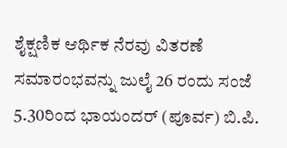ಶೈಕ್ಷಣಿಕ ಆರ್ಥಿಕ ನೆರವು ವಿತರಣೆ ಸಮಾರಂಭವನ್ನು ಜುಲೈ 26 ರಂದು ಸಂಜೆ 5.30ರಿಂದ ಭಾಯಂದರ್ (ಪೂರ್ವ) ಬಿ.ಪಿ.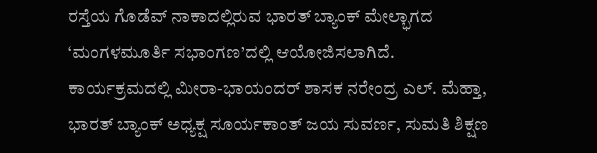ರಸ್ತೆಯ ಗೊಡೆವ್ ನಾಕಾದಲ್ಲಿರುವ ಭಾರತ್ ಬ್ಯಾಂಕ್ ಮೇಲ್ಭಾಗದ ‘ಮಂಗಳಮೂರ್ತಿ ಸಭಾಂಗಣ’ದಲ್ಲಿ ಆಯೋಜಿಸಲಾಗಿದೆ.
ಕಾರ್ಯಕ್ರಮದಲ್ಲಿ ಮೀರಾ-ಭಾಯಂದರ್ ಶಾಸಕ ನರೇಂದ್ರ ಎಲ್. ಮೆಹ್ತಾ, ಭಾರತ್ ಬ್ಯಾಂಕ್ ಅಧ್ಯಕ್ಷ ಸೂರ್ಯಕಾಂತ್ ಜಯ ಸುವರ್ಣ, ಸುಮತಿ ಶಿಕ್ಷಣ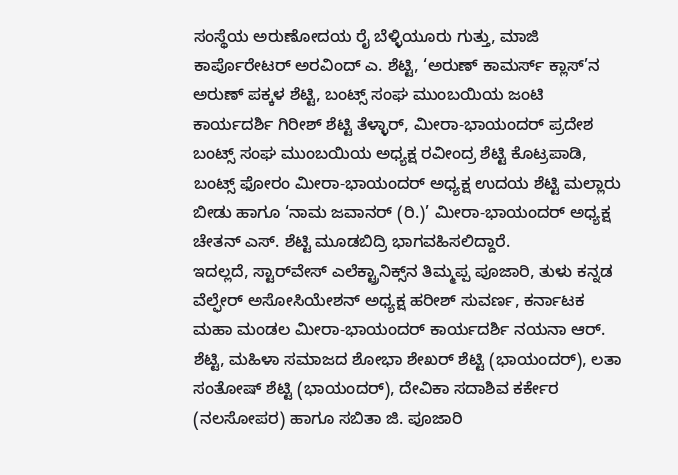ಸಂಸ್ಥೆಯ ಅರುಣೋದಯ ರೈ ಬೆಳ್ಳಿಯೂರು ಗುತ್ತು, ಮಾಜಿ ಕಾರ್ಪೊರೇಟರ್ ಅರವಿಂದ್ ಎ. ಶೆಟ್ಟಿ, ‘ಅರುಣ್ ಕಾಮರ್ಸ್ ಕ್ಲಾಸ್’ನ ಅರುಣ್ ಪಕ್ಕಳ ಶೆಟ್ಟಿ, ಬಂಟ್ಸ್ ಸಂಘ ಮುಂಬಯಿಯ ಜಂಟಿ ಕಾರ್ಯದರ್ಶಿ ಗಿರೀಶ್ ಶೆಟ್ಟಿ ತೆಳ್ಳಾರ್, ಮೀರಾ-ಭಾಯಂದರ್ ಪ್ರದೇಶ ಬಂಟ್ಸ್ ಸಂಘ ಮುಂಬಯಿಯ ಅಧ್ಯಕ್ಷ ರವೀಂದ್ರ ಶೆಟ್ಟಿ ಕೊಟ್ರಪಾಡಿ, ಬಂಟ್ಸ್ ಫೋರಂ ಮೀರಾ-ಭಾಯಂದರ್ ಅಧ್ಯಕ್ಷ ಉದಯ ಶೆಟ್ಟಿ ಮಲ್ಲಾರು ಬೀಡು ಹಾಗೂ ‘ನಾಮ ಜವಾನರ್ (ರಿ.)’ ಮೀರಾ-ಭಾಯಂದರ್ ಅಧ್ಯಕ್ಷ ಚೇತನ್ ಎಸ್. ಶೆಟ್ಟಿ ಮೂಡಬಿದ್ರಿ ಭಾಗವಹಿಸಲಿದ್ದಾರೆ.
ಇದಲ್ಲದೆ, ಸ್ಟಾರ್‌ವೇಸ್ ಎಲೆಕ್ಟ್ರಾನಿಕ್ಸ್‌ನ ತಿಮ್ಮಪ್ಪ ಪೂಜಾರಿ, ತುಳು ಕನ್ನಡ ವೆಲ್ಫೇರ್ ಅಸೋಸಿಯೇಶನ್ ಅಧ್ಯಕ್ಷ ಹರೀಶ್ ಸುವರ್ಣ, ಕರ್ನಾಟಕ ಮಹಾ ಮಂಡಲ ಮೀರಾ-ಭಾಯಂದರ್ ಕಾರ್ಯದರ್ಶಿ ನಯನಾ ಆರ್. ಶೆಟ್ಟಿ, ಮಹಿಳಾ ಸಮಾಜದ ಶೋಭಾ ಶೇಖರ್ ಶೆಟ್ಟಿ (ಭಾಯಂದರ್), ಲತಾ ಸಂತೋಷ್ ಶೆಟ್ಟಿ (ಭಾಯಂದರ್), ದೇವಿಕಾ ಸದಾಶಿವ ಕರ್ಕೇರ (ನಲಸೋಪರ) ಹಾಗೂ ಸಬಿತಾ ಜಿ. ಪೂಜಾರಿ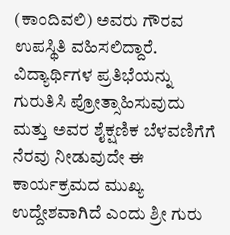(ಕಾಂದಿವಲಿ) ಅವರು ಗೌರವ ಉಪಸ್ಥಿತಿ ವಹಿಸಲಿದ್ದಾರೆ.
ವಿದ್ಯಾರ್ಥಿಗಳ ಪ್ರತಿಭೆಯನ್ನು ಗುರುತಿಸಿ ಪ್ರೋತ್ಸಾಹಿಸುವುದು ಮತ್ತು ಅವರ ಶೈಕ್ಷಣಿಕ ಬೆಳವಣಿಗೆಗೆ ನೆರವು ನೀಡುವುದೇ ಈ ಕಾರ್ಯಕ್ರಮದ ಮುಖ್ಯ ಉದ್ದೇಶವಾಗಿದೆ ಎಂದು ಶ್ರೀ ಗುರು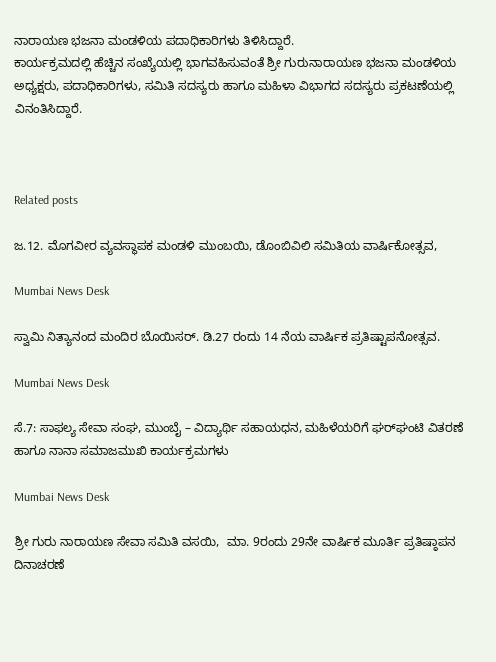ನಾರಾಯಣ ಭಜನಾ ಮಂಡಳಿಯ ಪದಾಧಿಕಾರಿಗಳು ತಿಳಿಸಿದ್ದಾರೆ.
ಕಾರ್ಯಕ್ರಮದಲ್ಲಿ ಹೆಚ್ಚಿನ ಸಂಖ್ಯೆಯಲ್ಲಿ ಭಾಗವಹಿಸುವಂತೆ ಶ್ರೀ ಗುರುನಾರಾಯಣ ಭಜನಾ ಮಂಡಳಿಯ ಅಧ್ಯಕ್ಷರು, ಪದಾಧಿಕಾರಿಗಳು, ಸಮಿತಿ ಸದಸ್ಯರು ಹಾಗೂ ಮಹಿಳಾ ವಿಭಾಗದ ಸದಸ್ಯರು ಪ್ರಕಟಣೆಯಲ್ಲಿ ವಿನಂತಿಸಿದ್ದಾರೆ.



Related posts

ಜ.12. ಮೊಗವೀರ ವ್ಯವಸ್ಥಾಪಕ ಮಂಡಳಿ ಮುಂಬಯಿ, ಡೊಂಬಿವಿಲಿ ಸಮಿತಿಯ ವಾರ್ಷಿಕೋತ್ಸವ,

Mumbai News Desk

ಸ್ವಾಮಿ ನಿತ್ಯಾನಂದ ಮಂದಿರ ಬೊಯಿಸರ್. ಡಿ.27 ರಂದು 14 ನೆಯ ವಾರ್ಷಿಕ ಪ್ರತಿಷ್ಟಾಪನೋತ್ಸವ.

Mumbai News Desk

ಸೆ.7: ಸಾಫಲ್ಯ ಸೇವಾ ಸಂಘ, ಮುಂಬೈ – ವಿದ್ಯಾರ್ಥಿ ಸಹಾಯಧನ, ಮಹಿಳೆಯರಿಗೆ ಘರ್‌ಘಂಟಿ ವಿತರಣೆ ಹಾಗೂ ನಾನಾ ಸಮಾಜಮುಖಿ ಕಾರ್ಯಕ್ರಮಗಳು

Mumbai News Desk

ಶ್ರೀ ಗುರು ನಾರಾಯಣ ಸೇವಾ ಸಮಿತಿ ವಸಯಿ,  ಮಾ. 9ರಂದು 29ನೇ ವಾರ್ಷಿಕ ಮೂರ್ತಿ ಪ್ರತಿಷ್ಠಾಪನ ದಿನಾಚರಣೆ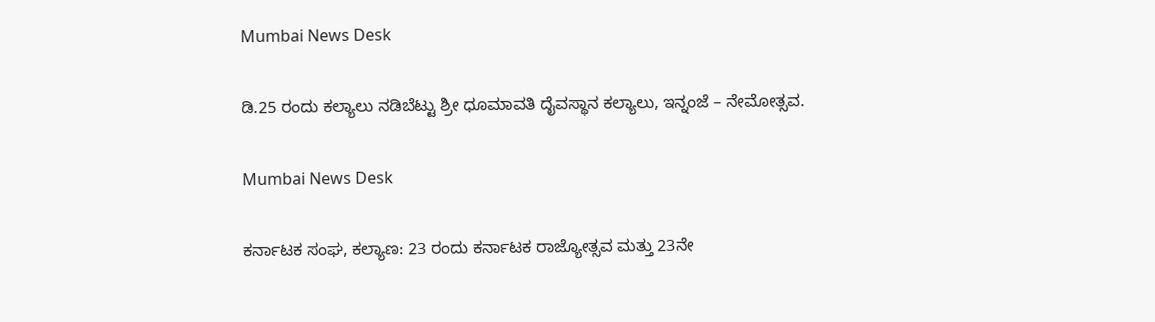Mumbai News Desk

ಡಿ.25 ರಂದು ಕಲ್ಯಾಲು ನಡಿಬೆಟ್ಟು ಶ್ರೀ ಧೂಮಾವತಿ ದೈವಸ್ಥಾನ ಕಲ್ಯಾಲು, ಇನ್ನಂಜೆ – ನೇಮೋತ್ಸವ.

Mumbai News Desk

ಕರ್ನಾಟಕ ಸಂಘ, ಕಲ್ಯಾಣ: 23 ರಂದು ಕರ್ನಾಟಕ ರಾಜ್ಯೋತ್ಸವ ಮತ್ತು 23ನೇ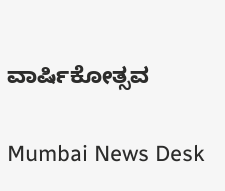ವಾರ್ಷಿಕೋತ್ಸವ

Mumbai News Desk